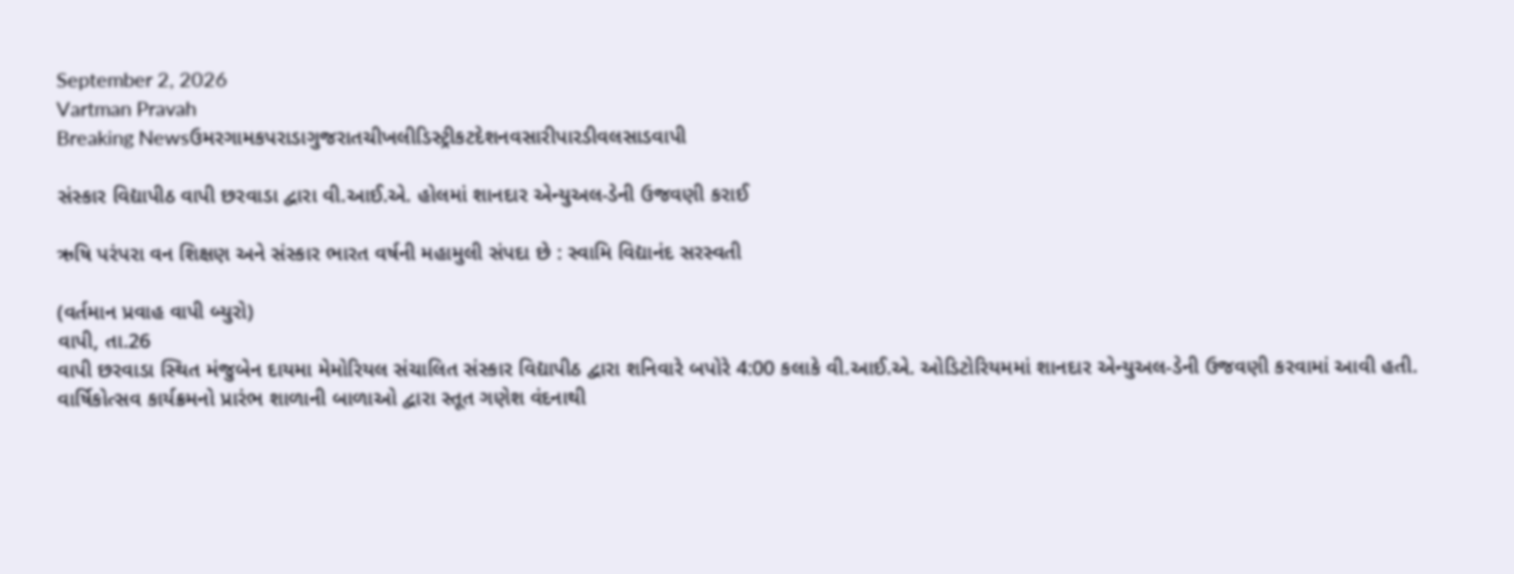September 2, 2026
Vartman Pravah
Breaking Newsઉમરગામકપરાડાગુજરાતચીખલીડિસ્ટ્રીકટદેશનવસારીપારડીવલસાડવાપી

સંસ્‍કાર વિદ્યાપીઠ વાપી છરવાડા દ્વારા વી.આઈ.એ. હોલમાં શાનદાર એન્‍યુઅલ-ડેની ઉજવણી કરાઈ

ઋષિ પરંપરા વન શિક્ષણ અને સંસ્‍કાર ભારત વર્ષની મહામુલી સંપદા છે : સ્‍વામિ વિદ્યાનંદ સરસ્વતી

(વર્તમાન પ્રવાહ વાપી બ્‍યુરો)
વાપી, તા.26
વાપી છરવાડા સ્‍થિત મંજુબેન દાયમા મેમોરિયલ સંચાલિત સંસ્‍કાર વિદ્યાપીઠ દ્વારા શનિવારે બપોરે 4:00 કલાકે વી.આઈ.એ. ઓડિટોરિયમમાં શાનદાર એન્‍યુઅલ-ડેની ઉજવણી કરવામાં આવી હતી.
વાર્ષિકોત્‍સવ કાર્યક્રમનો પ્રારંભ શાળાની બાળાઓ દ્વારા સ્‍તૂત ગણેશ વંદનાથી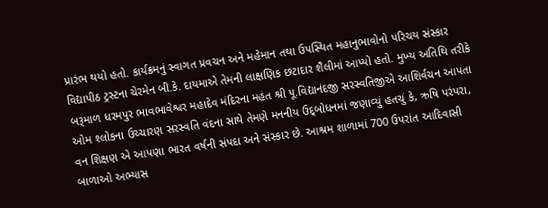પ્રારંભ થયો હતો. કાર્યક્રમનું સ્‍વાગત પ્રવચન અને મહેમાન તથા ઉપસ્‍થિત મહાનુભાવોનો પરિચય સંસ્‍કાર વિદ્યાપીઠ ટ્રસ્‍ટના ચેરમેન બી.કે. દાયમાએ તેમની લાક્ષણિક છટાદાર શૈલીમાં આપ્‍યો હતો. મુખ્‍ય અતિથિ તરીકે બરૂમાળ ધરમપુર ભાવભાવેશ્વર મહાદેવ મંદિરના મહંત શ્રી પૂ.વિદ્યાનંદજી સરસ્‍વતિજીએ આશિર્વચન આપતા ઓમ શ્‍લોકના ઉચ્‍ચારણ સરસ્‍વતિ વંદના સાથે તેમણે મનનીય ઉદ્‌બોધનમાં જણાવ્‍યું હતચું કે, ઋષિ પરંપરા, વન શિક્ષણ એ આપણા ભારત વર્ષની સંપદા અને સંસ્‍કાર છે. આશ્રમ શાળામાં 700 ઉપરાંત આદિવાસી બાળાઓ અભ્‍યાસ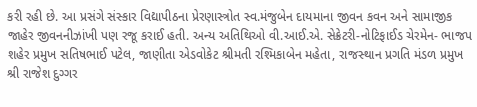કરી રહી છે. આ પ્રસંગે સંસ્‍કાર વિદ્યાપીઠના પ્રેરણાસ્ત્રોત સ્‍વ.મંજુબેન દાયમાના જીવન કવન અને સામાજીક જાહેર જીવનનીઝાંખી પણ રજૂ કરાઈ હતી. અન્‍ય અતિથિઓ વી.આઈ.એ. સેક્રેટરી-નોટિફાઈડ ચેરમેન- ભાજપ શહેર પ્રમુખ સતિષભાઈ પટેલ, જાણીતા એડવોકેટ શ્રીમતી રશ્‍મિકાબેન મહેતા, રાજસ્‍થાન પ્રગતિ મંડળ પ્રમુખ શ્રી રાજેશ દુગ્‍ગર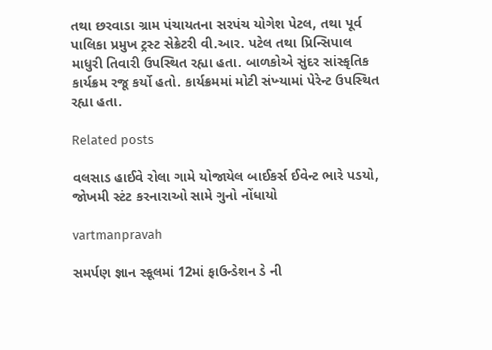તથા છરવાડા ગ્રામ પંચાયતના સરપંચ યોગેશ પેટલ, તથા પૂર્વ પાલિકા પ્રમુખ ટ્રસ્‍ટ સેક્રેટરી વી.આર. પટેલ તથા પ્રિન્‍સિપાલ માધુરી તિવારી ઉપસ્‍થિત રહ્યા હતા. બાળકોએ સુંદર સાંસ્‍કૃતિક કાર્યક્રમ રજૂ કર્યો હતો. કાર્યક્રમમાં મોટી સંખ્‍યામાં પેરેન્‍ટ ઉપસ્‍થિત રહ્યા હતા.

Related posts

વલસાડ હાઈવે રોલા ગામે યોજાયેલ બાઈકર્સ ઈવેન્‍ટ ભારે પડયો, જોખમી સ્‍ટંટ કરનારાઓ સામે ગુનો નોંધાયો

vartmanpravah

સમર્પણ જ્ઞાન સ્‍કૂલમાં 12માં ફાઉન્‍ડેશન ડે ની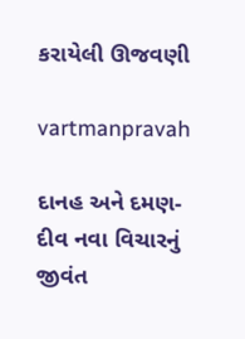કરાયેલી ઊજવણી

vartmanpravah

દાનહ અને દમણ-દીવ નવા વિચારનું જીવંત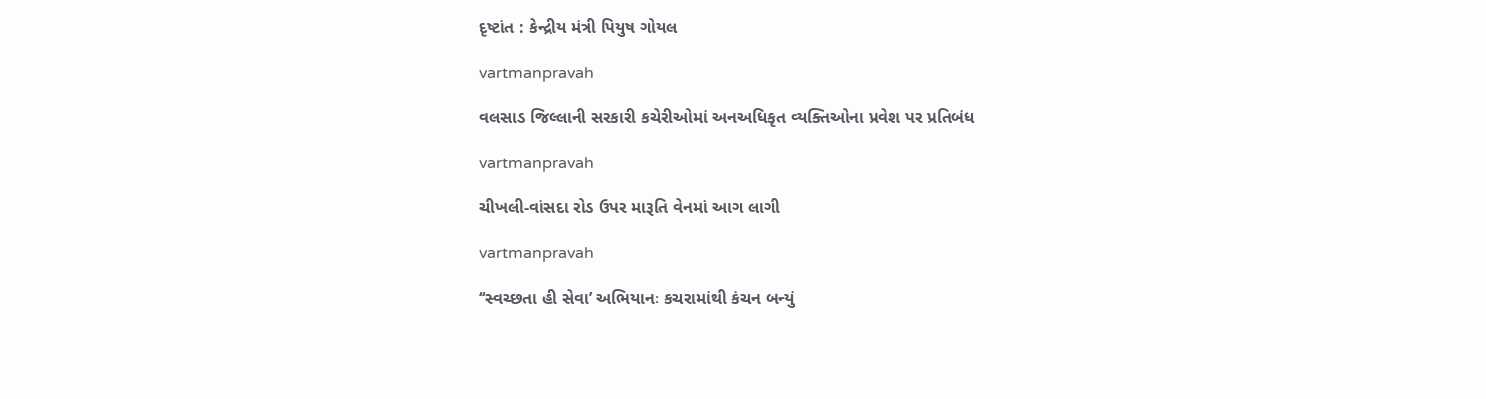દૃષ્‍ટાંત : કેન્‍દ્રીય મંત્રી પિયુષ ગોયલ

vartmanpravah

વલસાડ જિલ્લાની સરકારી કચેરીઓમાં અનઅધિકૃત વ્‍યક્‍તિઓના પ્રવેશ પર પ્રતિબંધ

vartmanpravah

ચીખલી-વાંસદા રોડ ઉપર મારૂતિ વેનમાં આગ લાગી

vartmanpravah

‘‘સ્‍વચ્‍છતા હી સેવા’ અભિયાનઃ કચરામાંથી કંચન બન્‍યું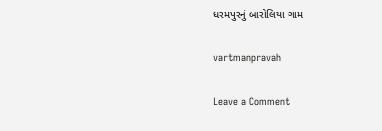ધરમપુરનું બારોલિયા ગામ

vartmanpravah

Leave a Comment